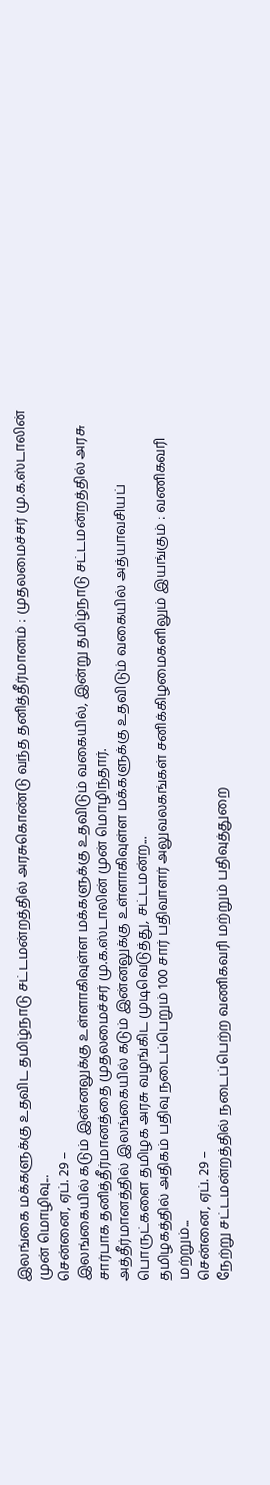இலங்கை மக்களுக்கு உதவிட தமிழ்நாடு சட்டமன்றத்தில் அரசுகொண்டு வந்த தனித்தீர்மானம் : முதலமைச்சர் மு.க.ஸ்டாலின் முன் மொழிவு...
சென்னை, ஏப். 29 –
இலங்கையில் கடும் இன்னலுக்கு உள்ளாகிவுள்ள மக்களுக்கு உதவிடும் வகையில், இன்று தமிழ்நாடு சட்டமன்றத்தில் அரசு சார்பாக தனித்தீர்மானத்தை முதலமைச்சர் மு.க.ஸ்டாலின் முன் மொழிந்தார்.
அத்தீர்மானத்தில் இலங்கையில் கடும் இன்னலுக்கு உள்ளாகிவுள்ள மக்களுக்கு உதவிடும் வகையில் அத்யாவசியப் பொருட்களை தமிழக அரசு வழங்கிட முடிவெடுத்து, சட்டமன்ற...
தமிழகத்தில் அதிகம் பதிவு நடைப்பெறும் 100 சார் பதிவாளர் அலுவலகங்கள் சனிக்கிழமைகளிலும் இயங்கும் : வணிகவரி மற்றும்...
சென்னை, ஏப். 29 –
நேற்று சட்டமன்றத்தில் நடைப்பெற்ற வணிகவரி மற்றும் பதிவுத்துறை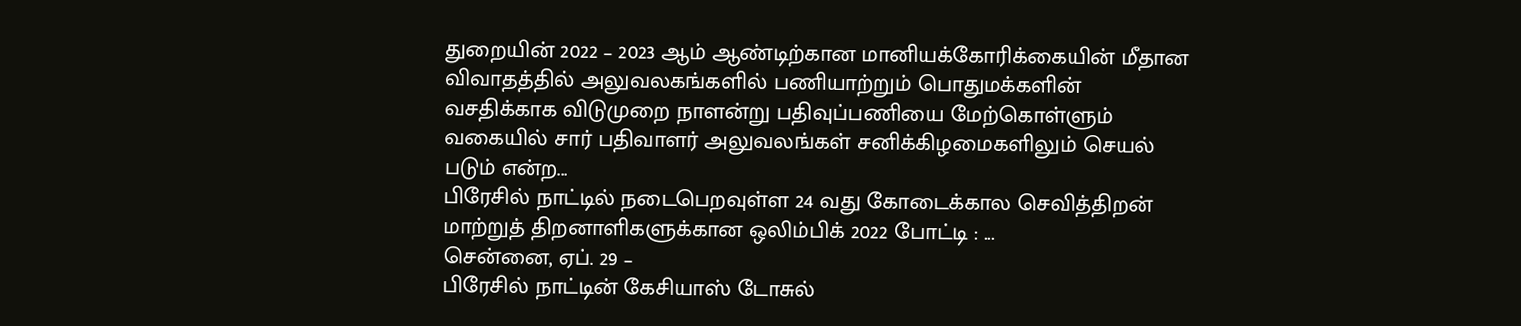துறையின் 2022 – 2023 ஆம் ஆண்டிற்கான மானியக்கோரிக்கையின் மீதான விவாதத்தில் அலுவலகங்களில் பணியாற்றும் பொதுமக்களின் வசதிக்காக விடுமுறை நாளன்று பதிவுப்பணியை மேற்கொள்ளும் வகையில் சார் பதிவாளர் அலுவலங்கள் சனிக்கிழமைகளிலும் செயல் படும் என்ற...
பிரேசில் நாட்டில் நடைபெறவுள்ள 24 வது கோடைக்கால செவித்திறன் மாற்றுத் திறனாளிகளுக்கான ஒலிம்பிக் 2022 போட்டி : ...
சென்னை, ஏப். 29 –
பிரேசில் நாட்டின் கேசியாஸ் டோசுல்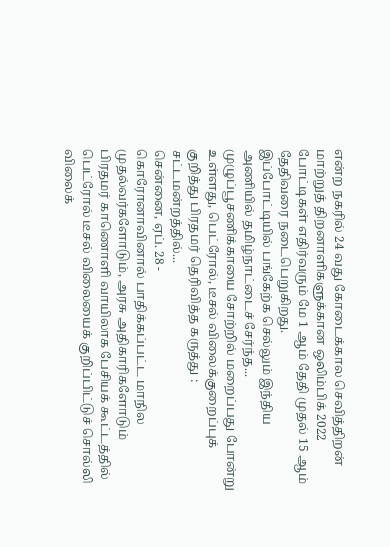என்ற நகரில் 24 வது கோடைக்கால செவித்திறன் மாற்றுத் திறனாளிகளுக்கான ஒலிம்பிக் 2022 போட்டிகள் எதிர்வரும் மே 1 ஆம் தேதி முதல் 15 ஆம் தேதிவரை நடைபெறுகிறது.
இப்போட்டியில் பங்கேற்க செல்லும் இந்திய அணியில் தமிழ்நாட்டைச் சேர்ந்த...
முழுப்பூசணிக்காயை சோற்றில் மறைப்பது போன்று உள்ளது, பெட்ரோல், டீசல் விலைக்குறைப்புக் குறித்து பிரதமர் தெரிவித்த கருத்து : சட்டமன்றத்தில்...
சென்னை, ஏப். 28 -
கொரோனாவினால் பாதிக்கப்பட்ட மாநில முதல்வர்களோடும், அரசு அதிகாரிகளோடும் பிரதமர் காணொளி வாயிலாக பேசியக் கூட்டத்தில் பெட்ரோல் டீசல் விலையைக் குறிப்பிட்டுச் சொல்லி விலைக்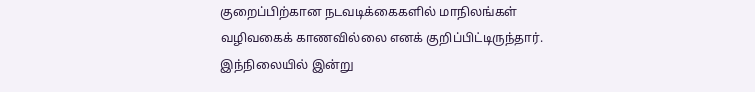குறைப்பிற்கான நடவடிக்கைகளில் மாநிலங்கள் வழிவகைக் காணவில்லை எனக் குறிப்பிட்டிருந்தார்.
இந்நிலையில் இன்று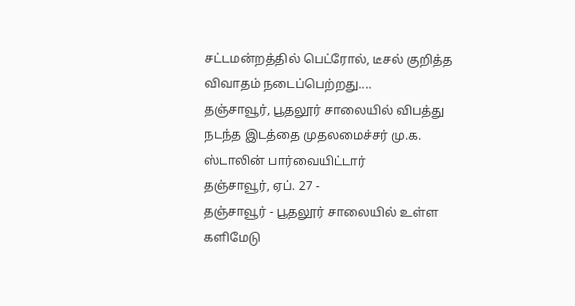சட்டமன்றத்தில் பெட்ரோல், டீசல் குறித்த விவாதம் நடைப்பெற்றது....
தஞ்சாவூர், பூதலூர் சாலையில் விபத்து நடந்த இடத்தை முதலமைச்சர் மு.க. ஸ்டாலின் பார்வையிட்டார்
தஞ்சாவூர், ஏப். 27 -
தஞ்சாவூர் - பூதலூர் சாலையில் உள்ள களிமேடு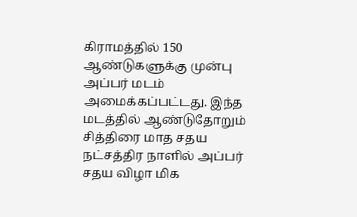கிராமத்தில் 150 ஆண்டுகளுக்கு முன்பு அப்பர் மடம் அமைக்கப்பட்டது. இந்த மடத்தில் ஆண்டுதோறும் சித்திரை மாத சதய நட்சத்திர நாளில் அப்பர் சதய விழா மிக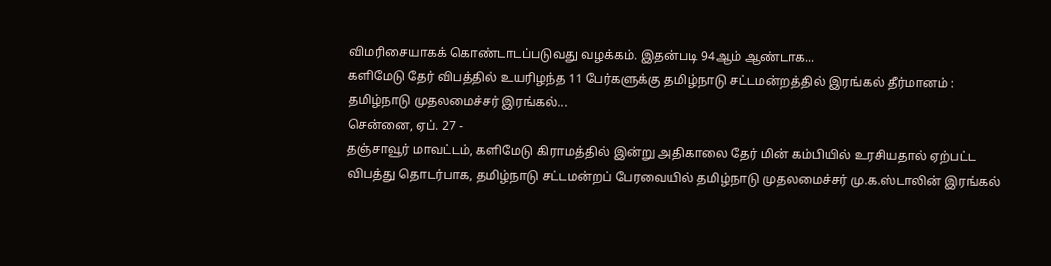விமரிசையாகக் கொண்டாடப்படுவது வழக்கம். இதன்படி 94ஆம் ஆண்டாக...
களிமேடு தேர் விபத்தில் உயரிழந்த 11 பேர்களுக்கு தமிழ்நாடு சட்டமன்றத்தில் இரங்கல் தீர்மானம் : தமிழ்நாடு முதலமைச்சர் இரங்கல்...
சென்னை, ஏப். 27 -
தஞ்சாவூர் மாவட்டம், களிமேடு கிராமத்தில் இன்று அதிகாலை தேர் மின் கம்பியில் உரசியதால் ஏற்பட்ட விபத்து தொடர்பாக, தமிழ்நாடு சட்டமன்றப் பேரவையில் தமிழ்நாடு முதலமைச்சர் மு.க.ஸ்டாலின் இரங்கல்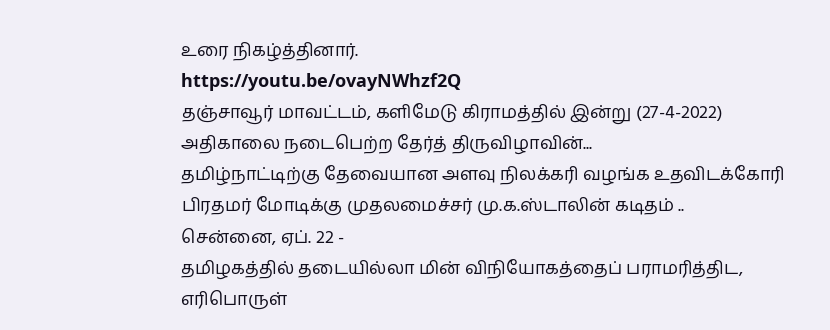உரை நிகழ்த்தினார்.
https://youtu.be/ovayNWhzf2Q
தஞ்சாவூர் மாவட்டம், களிமேடு கிராமத்தில் இன்று (27-4-2022) அதிகாலை நடைபெற்ற தேர்த் திருவிழாவின்...
தமிழ்நாட்டிற்கு தேவையான அளவு நிலக்கரி வழங்க உதவிடக்கோரி பிரதமர் மோடிக்கு முதலமைச்சர் மு.க.ஸ்டாலின் கடிதம் ..
சென்னை, ஏப். 22 -
தமிழகத்தில் தடையில்லா மின் விநியோகத்தைப் பராமரித்திட, எரிபொருள்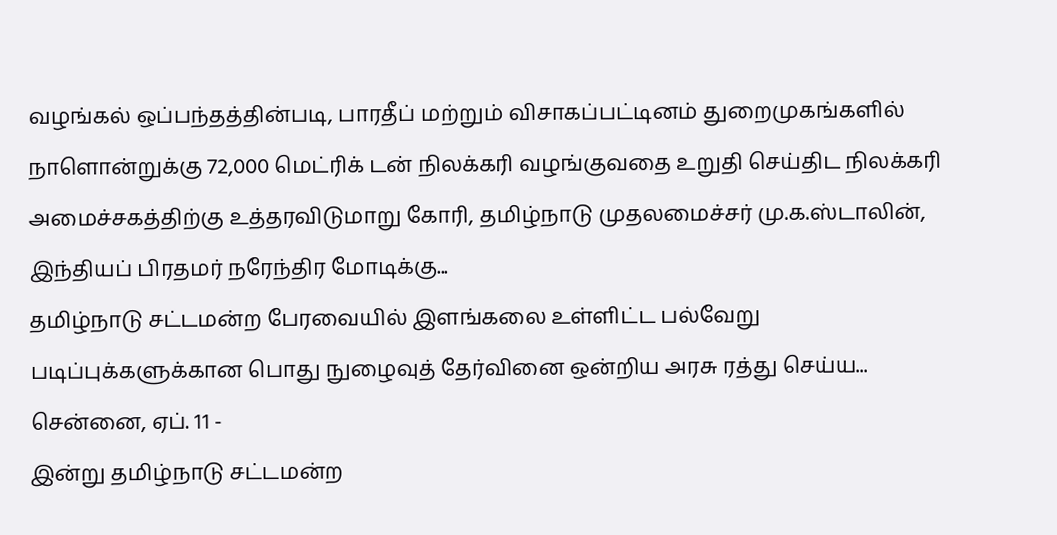வழங்கல் ஒப்பந்தத்தின்படி, பாரதீப் மற்றும் விசாகப்பட்டினம் துறைமுகங்களில் நாளொன்றுக்கு 72,000 மெட்ரிக் டன் நிலக்கரி வழங்குவதை உறுதி செய்திட நிலக்கரி அமைச்சகத்திற்கு உத்தரவிடுமாறு கோரி, தமிழ்நாடு முதலமைச்சர் மு.க.ஸ்டாலின், இந்தியப் பிரதமர் நரேந்திர மோடிக்கு...
தமிழ்நாடு சட்டமன்ற பேரவையில் இளங்கலை உள்ளிட்ட பல்வேறு படிப்புக்களுக்கான பொது நுழைவுத் தேர்வினை ஒன்றிய அரசு ரத்து செய்ய...
சென்னை, ஏப். 11 -
இன்று தமிழ்நாடு சட்டமன்ற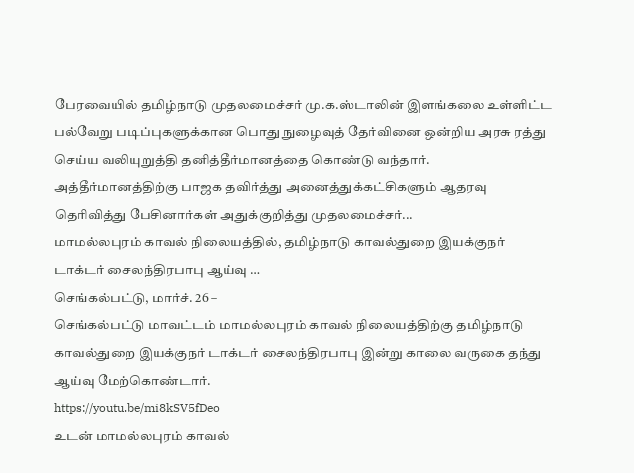பேரவையில் தமிழ்நாடு முதலமைச்சர் மு.க.ஸ்டாலின் இளங்கலை உள்ளிட்ட பல்வேறு படிப்புகளுக்கான பொது நுழைவுத் தேர்வினை ஒன்றிய அரசு ரத்து செய்ய வலியுறுத்தி தனித்தீர்மானத்தை கொண்டு வந்தார். அத்தீர்மானத்திற்கு பாஜக தவிர்த்து அனைத்துக்கட்சிகளும் ஆதரவு தெரிவித்து பேசினார்கள் அதுக்குறித்து முதலமைச்சர்...
மாமல்லபுரம் காவல் நிலையத்தில், தமிழ்நாடு காவல்துறை இயக்குநர் டாக்டர் சைலந்திரபாபு ஆய்வு …
செங்கல்பட்டு, மார்ச். 26 –
செங்கல்பட்டு மாவட்டம் மாமல்லபுரம் காவல் நிலையத்திற்கு தமிழ்நாடு காவல்துறை இயக்குநர் டாக்டர் சைலந்திரபாபு இன்று காலை வருகை தந்து ஆய்வு மேற்கொண்டார்.
https://youtu.be/mi8kSV5fDeo
உடன் மாமல்லபுரம் காவல்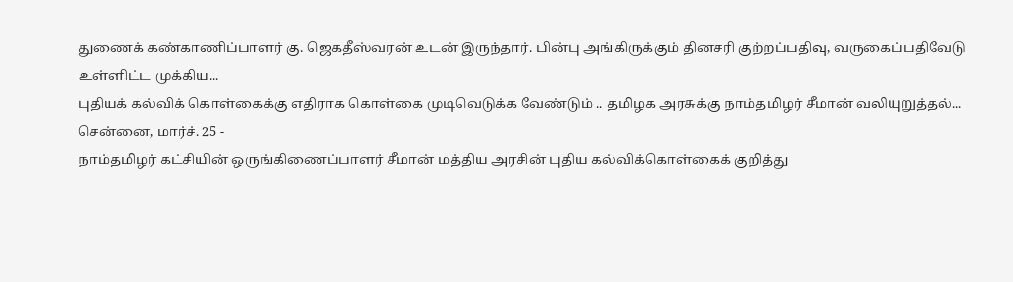துணைக் கண்காணிப்பாளர் கு. ஜெகதீஸ்வரன் உடன் இருந்தார். பின்பு அங்கிருக்கும் தினசரி குற்றப்பதிவு, வருகைப்பதிவேடு உள்ளிட்ட முக்கிய...
புதியக் கல்விக் கொள்கைக்கு எதிராக கொள்கை முடிவெடுக்க வேண்டும் .. தமிழக அரசுக்கு நாம்தமிழர் சீமான் வலியுறுத்தல்...
சென்னை, மார்ச். 25 -
நாம்தமிழர் கட்சியின் ஒருங்கிணைப்பாளர் சீமான் மத்திய அரசின் புதிய கல்விக்கொள்கைக் குறித்து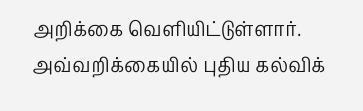அறிக்கை வெளியிட்டுள்ளார். அவ்வறிக்கையில் புதிய கல்விக்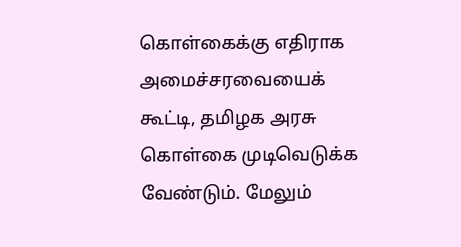கொள்கைக்கு எதிராக அமைச்சரவையைக் கூட்டி, தமிழக அரசு கொள்கை முடிவெடுக்க வேண்டும். மேலும்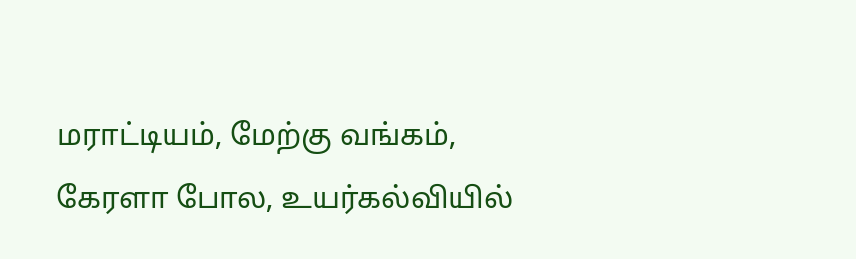மராட்டியம், மேற்கு வங்கம், கேரளா போல, உயர்கல்வியில்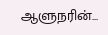ஆளுநரின்...